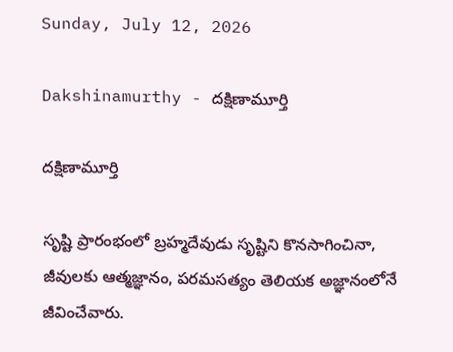Sunday, July 12, 2026

Dakshinamurthy - దక్షిణామూర్తి

దక్షిణామూర్తి

సృష్టి ప్రారంభంలో బ్రహ్మదేవుడు సృష్టిని కొనసాగించినా, జీవులకు ఆత్మజ్ఞానం, పరమసత్యం తెలియక అజ్ఞానంలోనే జీవించేవారు.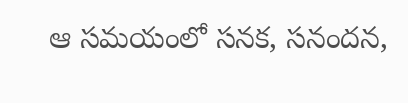ఆ సమయంలో సనక, సనందన,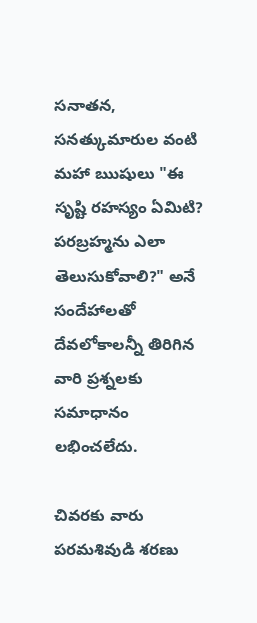సనాతన, సనత్కుమారుల వంటి మహా ఋషులు "ఈ సృష్టి రహస్యం ఏమిటి? పరబ్రహ్మను ఎలా తెలుసుకోవాలి?" అనే సందేహాలతో దేవలోకాలన్నీ తిరిగిన వారి ప్రశ్నలకు సమాధానం లభించలేదు.

చివరకు వారు పరమశివుడి శరణు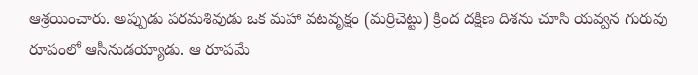ఆశ్రయించారు. అప్పుడు పరమశివుడు ఒక మహా వటవృక్షం (మర్రిచెట్టు) క్రింద దక్షిణ దిశను చూసి యవ్వన గురువు రూపంలో ఆసీనుడయ్యాడు. ఆ రూపమే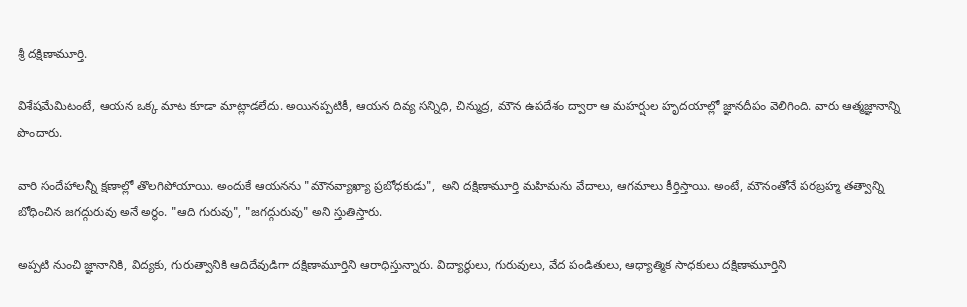శ్రీ దక్షిణామూర్తి.

విశేషమేమిటంటే, ఆయన ఒక్క మాట కూడా మాట్లాడలేదు. అయినప్పటికీ, ఆయన దివ్య సన్నిధి, చిన్ముద్ర, మౌన ఉపదేశం ద్వారా ఆ మహర్షుల హృదయాల్లో జ్ఞానదీపం వెలిగింది. వారు ఆత్మజ్ఞానాన్ని పొందారు.

వారి సందేహాలన్నీ క్షణాల్లో తొలగిపోయాయి. అందుకే ఆయనను "మౌనవ్యాఖ్యా ప్రబోధకుడు",  అని దక్షిణామూర్తి మహిమను వేదాలు, ఆగమాలు కీర్తిస్తాయి. అంటే, మౌనంతోనే పరబ్రహ్మ తత్వాన్ని బోధించిన జగద్గురువు అనే అర్థం. "ఆది గురువు", "జగద్గురువు" అని స్తుతిస్తారు.

అప్పటి నుంచి జ్ఞానానికి, విద్యకు, గురుత్వానికి ఆదిదేవుడిగా దక్షిణామూర్తిని ఆరాధిస్తున్నారు. విద్యార్థులు, గురువులు, వేద పండితులు, ఆధ్యాత్మిక సాధకులు దక్షిణామూర్తిని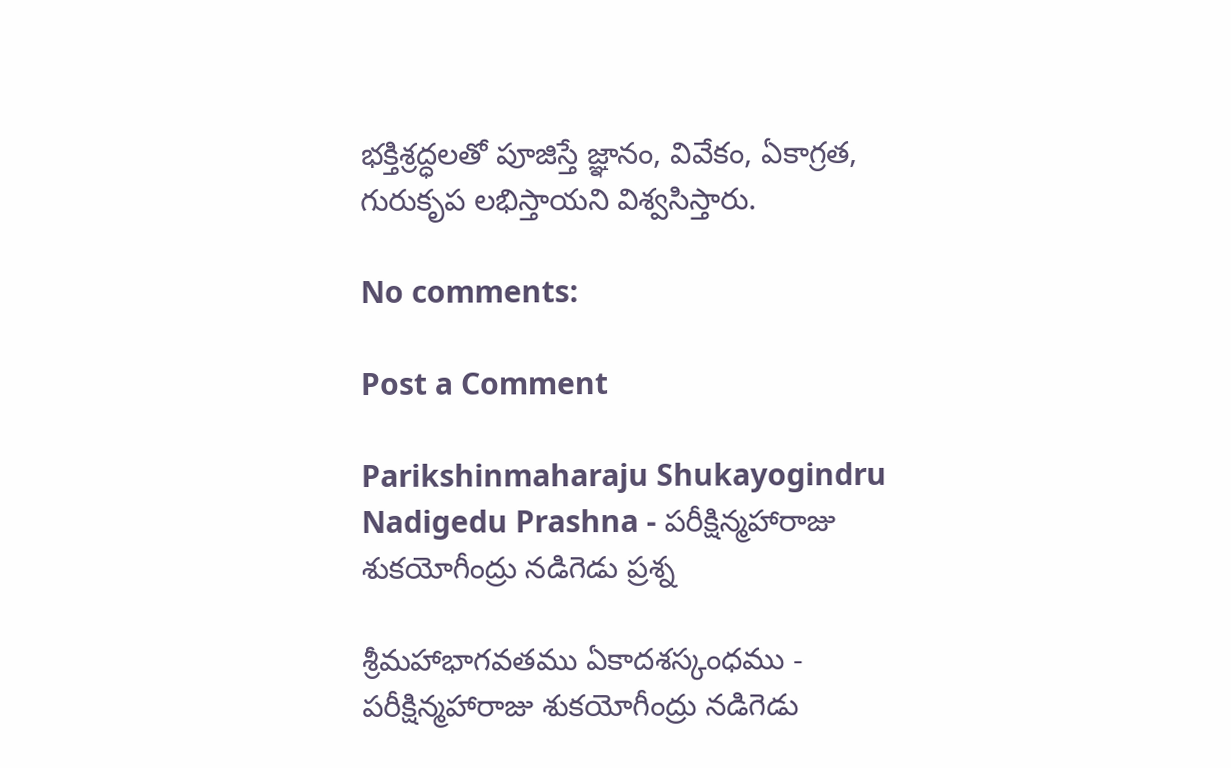భక్తిశ్రద్ధలతో పూజిస్తే జ్ఞానం, వివేకం, ఏకాగ్రత, గురుకృప లభిస్తాయని విశ్వసిస్తారు.

No comments:

Post a Comment

Parikshinmaharaju Shukayogindru Nadigedu Prashna - పరీక్షిన్మహారాజు శుకయోగీంద్రు నడిగెడు ప్రశ్న

శ్రీమహాభాగవతము ఏకాదశస్కంధము -  పరీక్షిన్మహారాజు శుకయోగీంద్రు నడిగెడు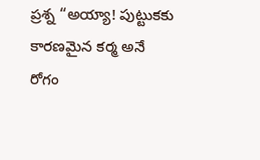ప్రశ్న “అయ్యా! పుట్టుకకు కారణమైన కర్మ అనే రోగం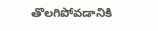తొలగిపోవడానికి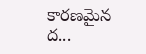కారణమైన ద...